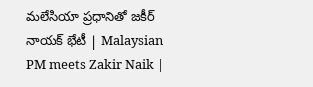మలేసియా ప్రధానితో జకీర్‌ నాయక్‌ భేటీ | Malaysian PM meets Zakir Naik |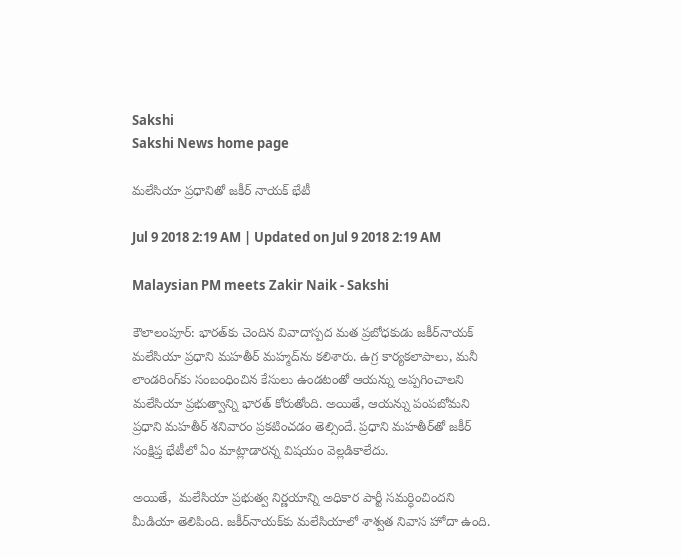Sakshi
Sakshi News home page

మలేసియా ప్రధానితో జకీర్‌ నాయక్‌ భేటీ

Jul 9 2018 2:19 AM | Updated on Jul 9 2018 2:19 AM

Malaysian PM meets Zakir Naik - Sakshi

కౌలాలంపూర్‌: భారత్‌కు చెందిన వివాదాస్పద మత ప్రబోధకుడు జకీర్‌నాయక్‌ మలేసియా ప్రధాని మహతీర్‌ మహ్మద్‌ను కలిశారు. ఉగ్ర కార్యకలాపాలు, మనీ లాండరింగ్‌కు సంబంధించిన కేసులు ఉండటంతో ఆయన్ను అప్పగించాలని మలేసియా ప్రభుత్వాన్ని భారత్‌ కోరుతోంది. అయితే, ఆయన్ను పంపబోమని ప్రధాని మహతీర్‌ శనివారం ప్రకటించడం తెల్సిందే. ప్రధాని మహతీర్‌తో జకీర్‌ సంక్షిప్త భేటీలో ఏం మాట్లాడారన్న విషయం వెల్లడికాలేదు.

అయితే,  మలేసియా ప్రభుత్వ నిర్ణయాన్ని అధికార పార్టీ సమర్ధించిందని మీడియా తెలిపింది. జకీర్‌నాయక్‌కు మలేసియాలో శాశ్వత నివాస హోదా ఉంది.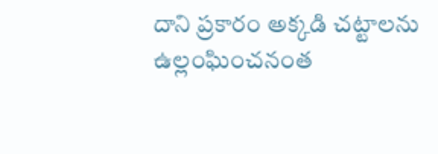దాని ప్రకారం అక్కడి చట్టాలను ఉల్లంఘించనంత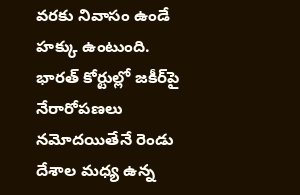వరకు నివాసం ఉండే హక్కు ఉంటుంది. భారత్‌ కోర్టుల్లో జకీర్‌పై నేరారోపణలు నమోదయితేనే రెండు దేశాల మధ్య ఉన్న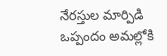నేరస్తుల మార్పిడి ఒప్పందం అమల్లోకి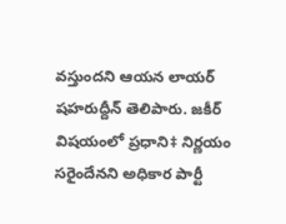వస్తుందని ఆయన లాయర్‌ షహరుద్దీన్‌ తెలిపారు. జకీర్‌ విషయంలో ప్రధాని‡ నిర్ణయం సరైందేనని అధికార పార్టీ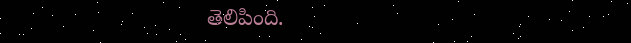తెలిపింది.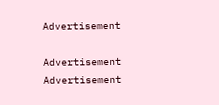Advertisement

Advertisement
Advertisement